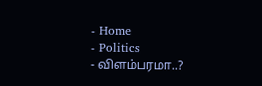- Home
- Politics
- விளம்பரமா..?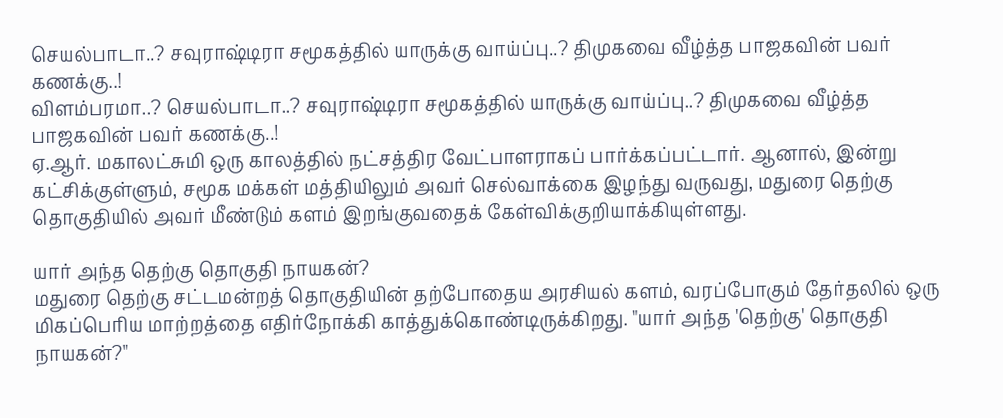செயல்பாடா..? சவுராஷ்டிரா சமூகத்தில் யாருக்கு வாய்ப்பு..? திமுகவை வீழ்த்த பாஜகவின் பவர் கணக்கு..!
விளம்பரமா..? செயல்பாடா..? சவுராஷ்டிரா சமூகத்தில் யாருக்கு வாய்ப்பு..? திமுகவை வீழ்த்த பாஜகவின் பவர் கணக்கு..!
ஏ.ஆர். மகாலட்சுமி ஒரு காலத்தில் நட்சத்திர வேட்பாளராகப் பார்க்கப்பட்டார். ஆனால், இன்று கட்சிக்குள்ளும், சமூக மக்கள் மத்தியிலும் அவர் செல்வாக்கை இழந்து வருவது, மதுரை தெற்கு தொகுதியில் அவர் மீண்டும் களம் இறங்குவதைக் கேள்விக்குறியாக்கியுள்ளது.

யார் அந்த தெற்கு தொகுதி நாயகன்?
மதுரை தெற்கு சட்டமன்றத் தொகுதியின் தற்போதைய அரசியல் களம், வரப்போகும் தேர்தலில் ஒரு மிகப்பெரிய மாற்றத்தை எதிர்நோக்கி காத்துக்கொண்டிருக்கிறது. "யார் அந்த 'தெற்கு' தொகுதி நாயகன்?"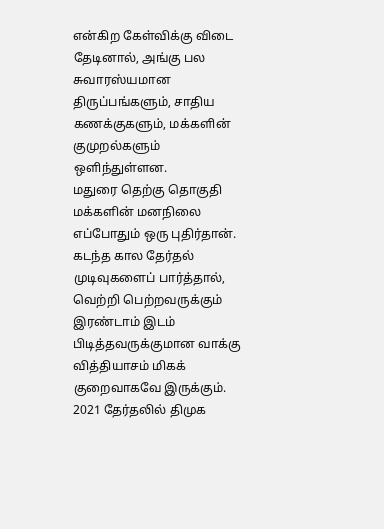என்கிற கேள்விக்கு விடை தேடினால், அங்கு பல சுவாரஸ்யமான திருப்பங்களும், சாதிய கணக்குகளும், மக்களின் குமுறல்களும் ஒளிந்துள்ளன.
மதுரை தெற்கு தொகுதி மக்களின் மனநிலை எப்போதும் ஒரு புதிர்தான். கடந்த கால தேர்தல் முடிவுகளைப் பார்த்தால், வெற்றி பெற்றவருக்கும் இரண்டாம் இடம் பிடித்தவருக்குமான வாக்கு வித்தியாசம் மிகக் குறைவாகவே இருக்கும். 2021 தேர்தலில் திமுக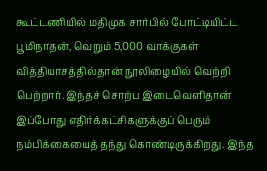கூட்டணியில் மதிமுக சார்பில் போட்டியிட்ட பூமிநாதன், வெறும் 5,000 வாக்குகள் வித்தியாசத்தில்தான் நூலிழையில் வெற்றி பெற்றார். இந்தச் சொற்ப இடைவெளிதான் இப்போது எதிர்க்கட்சிகளுக்குப் பெரும் நம்பிக்கையைத் தந்து கொண்டிருக்கிறது. இந்த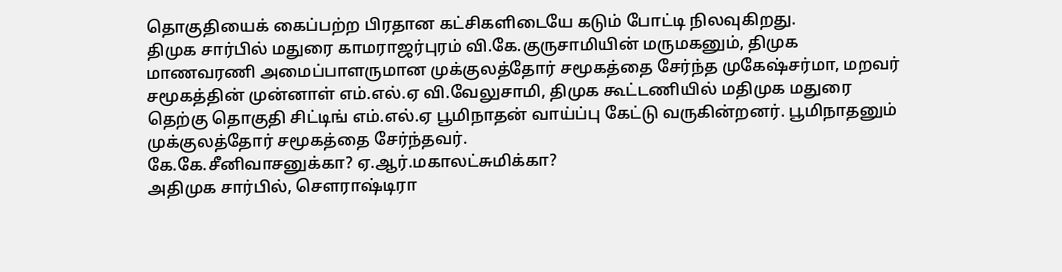தொகுதியைக் கைப்பற்ற பிரதான கட்சிகளிடையே கடும் போட்டி நிலவுகிறது.
திமுக சார்பில் மதுரை காமராஜர்புரம் வி.கே.குருசாமியின் மருமகனும், திமுக மாணவரணி அமைப்பாளருமான முக்குலத்தோர் சமூகத்தை சேர்ந்த முகேஷ்சர்மா, மறவர் சமூகத்தின் முன்னாள் எம்.எல்.ஏ வி.வேலுசாமி, திமுக கூட்டணியில் மதிமுக மதுரை தெற்கு தொகுதி சிட்டிங் எம்.எல்.ஏ பூமிநாதன் வாய்ப்பு கேட்டு வருகின்றனர். பூமிநாதனும் முக்குலத்தோர் சமூகத்தை சேர்ந்தவர்.
கே.கே.சீனிவாசனுக்கா? ஏ.ஆர்.மகாலட்சுமிக்கா?
அதிமுக சார்பில், செளராஷ்டிரா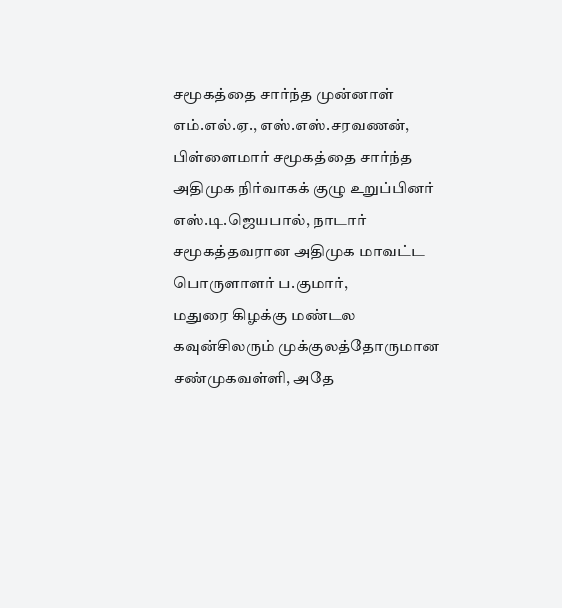சமூகத்தை சார்ந்த முன்னாள் எம்.எல்.ஏ., எஸ்.எஸ்.சரவணன், பிள்ளைமார் சமூகத்தை சார்ந்த அதிமுக நிர்வாகக் குழு உறுப்பினர் எஸ்.டி.ஜெயபால், நாடார் சமூகத்தவரான அதிமுக மாவட்ட பொருளாளர் ப.குமார்,
மதுரை கிழக்கு மண்டல கவுன்சிலரும் முக்குலத்தோருமான சண்முகவள்ளி, அதே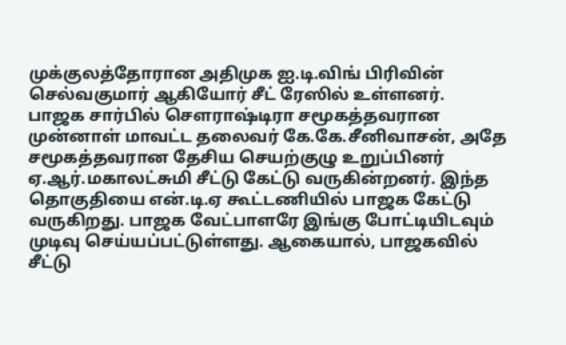முக்குலத்தோரான அதிமுக ஐ.டி.விங் பிரிவின் செல்வகுமார் ஆகியோர் சீட் ரேஸில் உள்ளனர்.
பாஜக சார்பில் செளராஷ்டிரா சமூகத்தவரான முன்னாள் மாவட்ட தலைவர் கே.கே.சீனிவாசன், அதே சமூகத்தவரான தேசிய செயற்குழு உறுப்பினர் ஏ.ஆர்.மகாலட்சுமி சீட்டு கேட்டு வருகின்றனர். இந்த தொகுதியை என்.டி.ஏ கூட்டணியில் பாஜக கேட்டு வருகிறது. பாஜக வேட்பாளரே இங்கு போட்டியிடவும் முடிவு செய்யப்பட்டுள்ளது. ஆகையால், பாஜகவில் சீட்டு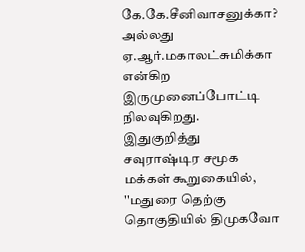கே.கே.சீனிவாசனுக்கா? அல்லது ஏ.ஆர்.மகாலட்சுமிக்கா என்கிற இருமுனைப்போட்டி நிலவுகிறது.
இதுகுறித்து சவுராஷ்டிர சமூக மக்கள் கூறுகையில், ''மதுரை தெற்கு தொகுதியில் திமுகவோ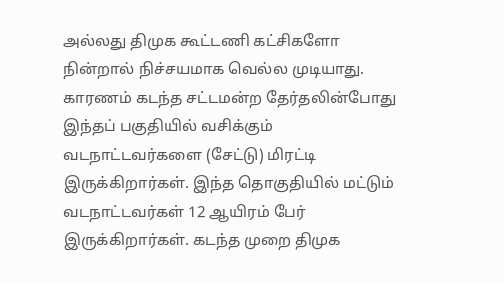அல்லது திமுக கூட்டணி கட்சிகளோ நின்றால் நிச்சயமாக வெல்ல முடியாது. காரணம் கடந்த சட்டமன்ற தேர்தலின்போது இந்தப் பகுதியில் வசிக்கும் வடநாட்டவர்களை (சேட்டு) மிரட்டி இருக்கிறார்கள். இந்த தொகுதியில் மட்டும் வடநாட்டவர்கள் 12 ஆயிரம் பேர் இருக்கிறார்கள். கடந்த முறை திமுக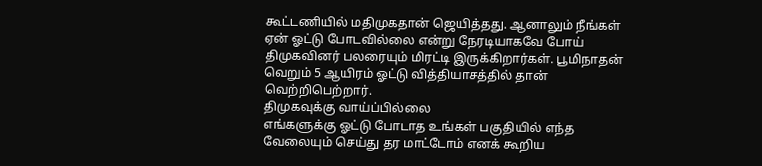கூட்டணியில் மதிமுகதான் ஜெயித்தது. ஆனாலும் நீங்கள் ஏன் ஓட்டு போடவில்லை என்று நேரடியாகவே போய் திமுகவினர் பலரையும் மிரட்டி இருக்கிறார்கள். பூமிநாதன் வெறும் 5 ஆயிரம் ஓட்டு வித்தியாசத்தில் தான் வெற்றிபெற்றார்.
திமுகவுக்கு வாய்ப்பில்லை
எங்களுக்கு ஓட்டு போடாத உங்கள் பகுதியில் எந்த வேலையும் செய்து தர மாட்டோம் எனக் கூறிய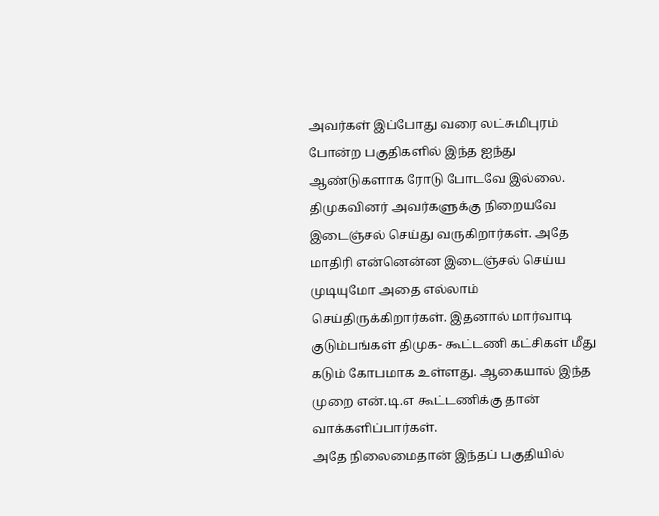அவர்கள் இப்போது வரை லட்சுமிபுரம் போன்ற பகுதிகளில் இந்த ஐந்து ஆண்டுகளாக ரோடு போடவே இல்லை. திமுகவினர் அவர்களுக்கு நிறையவே இடைஞ்சல் செய்து வருகிறார்கள். அதே மாதிரி என்னென்ன இடைஞ்சல் செய்ய முடியுமோ அதை எல்லாம் செய்திருக்கிறார்கள். இதனால் மார்வாடி குடும்பங்கள் திமுக- கூட்டணி கட்சிகள் மீது கடும் கோபமாக உள்ளது. ஆகையால் இந்த முறை என்.டி.எ கூட்டணிக்கு தான் வாக்களிப்பார்கள்.
அதே நிலைமைதான் இந்தப் பகுதியில்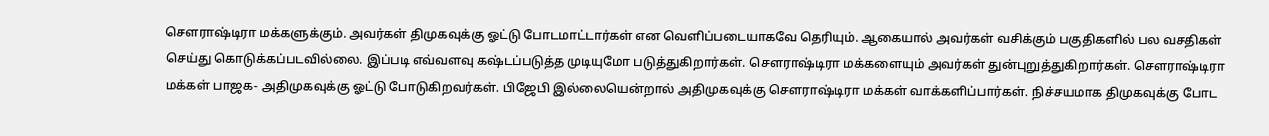சௌராஷ்டிரா மக்களுக்கும். அவர்கள் திமுகவுக்கு ஓட்டு போடமாட்டார்கள் என வெளிப்படையாகவே தெரியும். ஆகையால் அவர்கள் வசிக்கும் பகுதிகளில் பல வசதிகள் செய்து கொடுக்கப்படவில்லை. இப்படி எவ்வளவு கஷ்டப்படுத்த முடியுமோ படுத்துகிறார்கள். சௌராஷ்டிரா மக்களையும் அவர்கள் துன்புறுத்துகிறார்கள். சௌராஷ்டிரா மக்கள் பாஜக- அதிமுகவுக்கு ஓட்டு போடுகிறவர்கள். பிஜேபி இல்லையென்றால் அதிமுகவுக்கு சௌராஷ்டிரா மக்கள் வாக்களிப்பார்கள். நிச்சயமாக திமுகவுக்கு போட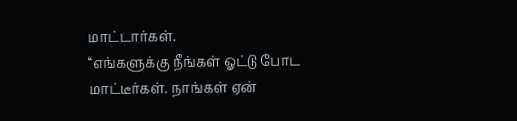மாட்டார்கள்.
‘‘எங்களுக்கு நீங்கள் ஓட்டு போட மாட்டீர்கள். நாங்கள் ஏன்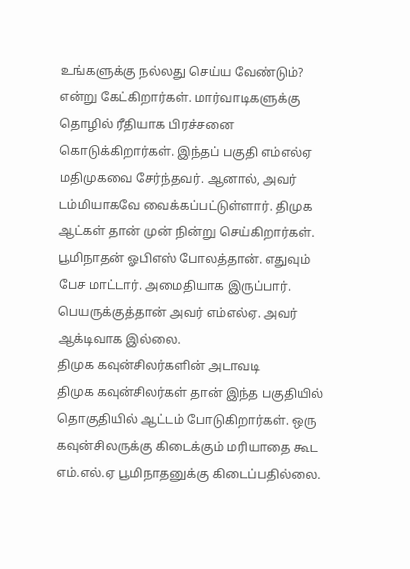உங்களுக்கு நல்லது செய்ய வேண்டும்? என்று கேட்கிறார்கள். மார்வாடிகளுக்கு தொழில் ரீதியாக பிரச்சனை கொடுக்கிறார்கள். இந்தப் பகுதி எம்எல்ஏ மதிமுகவை சேர்ந்தவர். ஆனால், அவர் டம்மியாகவே வைக்கப்பட்டுள்ளார். திமுக ஆட்கள் தான் முன் நின்று செய்கிறார்கள். பூமிநாதன் ஓபிஎஸ் போலத்தான். எதுவும் பேச மாட்டார். அமைதியாக இருப்பார். பெயருக்குத்தான் அவர் எம்எல்ஏ. அவர் ஆக்டிவாக இல்லை.
திமுக கவுன்சிலர்களின் அடாவடி
திமுக கவுன்சிலர்கள் தான் இந்த பகுதியில் தொகுதியில் ஆட்டம் போடுகிறார்கள். ஒரு கவுன்சிலருக்கு கிடைக்கும் மரியாதை கூட எம்.எல்.ஏ பூமிநாதனுக்கு கிடைப்பதில்லை.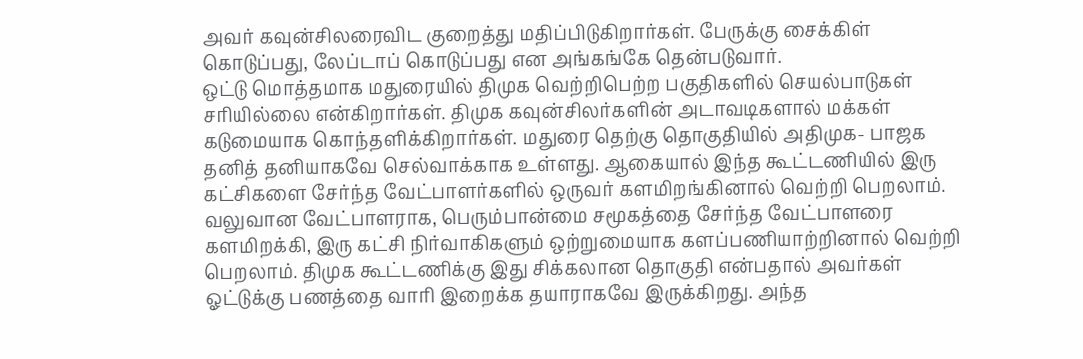அவர் கவுன்சிலரைவிட குறைத்து மதிப்பிடுகிறார்கள். பேருக்கு சைக்கிள் கொடுப்பது, லேப்டாப் கொடுப்பது என அங்கங்கே தென்படுவார்.
ஒட்டு மொத்தமாக மதுரையில் திமுக வெற்றிபெற்ற பகுதிகளில் செயல்பாடுகள் சரியில்லை என்கிறார்கள். திமுக கவுன்சிலர்களின் அடாவடிகளால் மக்கள் கடுமையாக கொந்தளிக்கிறார்கள். மதுரை தெற்கு தொகுதியில் அதிமுக- பாஜக தனித் தனியாகவே செல்வாக்காக உள்ளது. ஆகையால் இந்த கூட்டணியில் இரு கட்சிகளை சேர்ந்த வேட்பாளர்களில் ஒருவர் களமிறங்கினால் வெற்றி பெறலாம். வலுவான வேட்பாளராக, பெரும்பான்மை சமூகத்தை சேர்ந்த வேட்பாளரை களமிறக்கி, இரு கட்சி நிர்வாகிகளும் ஒற்றுமையாக களப்பணியாற்றினால் வெற்றி பெறலாம். திமுக கூட்டணிக்கு இது சிக்கலான தொகுதி என்பதால் அவர்கள் ஓட்டுக்கு பணத்தை வாரி இறைக்க தயாராகவே இருக்கிறது. அந்த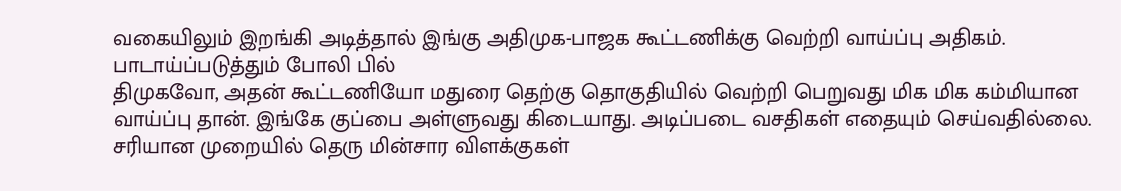வகையிலும் இறங்கி அடித்தால் இங்கு அதிமுக-பாஜக கூட்டணிக்கு வெற்றி வாய்ப்பு அதிகம்.
பாடாய்ப்படுத்தும் போலி பில்
திமுகவோ, அதன் கூட்டணியோ மதுரை தெற்கு தொகுதியில் வெற்றி பெறுவது மிக மிக கம்மியான வாய்ப்பு தான். இங்கே குப்பை அள்ளுவது கிடையாது. அடிப்படை வசதிகள் எதையும் செய்வதில்லை. சரியான முறையில் தெரு மின்சார விளக்குகள்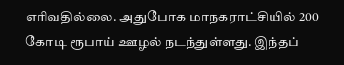எரிவதில்லை. அதுபோக மாநகராட்சியில் 200 கோடி ரூபாய் ஊழல் நடந்துள்ளது. இந்தப்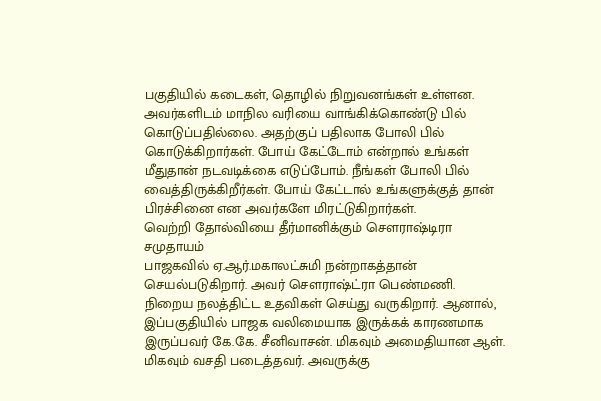பகுதியில் கடைகள், தொழில் நிறுவனங்கள் உள்ளன. அவர்களிடம் மாநில வரியை வாங்கிக்கொண்டு பில் கொடுப்பதில்லை. அதற்குப் பதிலாக போலி பில் கொடுக்கிறார்கள். போய் கேட்டோம் என்றால் உங்கள் மீதுதான் நடவடிக்கை எடுப்போம். நீங்கள் போலி பில் வைத்திருக்கிறீர்கள். போய் கேட்டால் உங்களுக்குத் தான் பிரச்சினை என அவர்களே மிரட்டுகிறார்கள்.
வெற்றி தோல்வியை தீர்மானிக்கும் செளராஷ்டிரா சமுதாயம்
பாஜகவில் ஏ.ஆர்.மகாலட்சுமி நன்றாகத்தான் செயல்படுகிறார். அவர் சௌராஷ்ட்ரா பெண்மணி. நிறைய நலத்திட்ட உதவிகள் செய்து வருகிறார். ஆனால், இப்பகுதியில் பாஜக வலிமையாக இருக்கக் காரணமாக இருப்பவர் கே.கே. சீனிவாசன். மிகவும் அமைதியான ஆள். மிகவும் வசதி படைத்தவர். அவருக்கு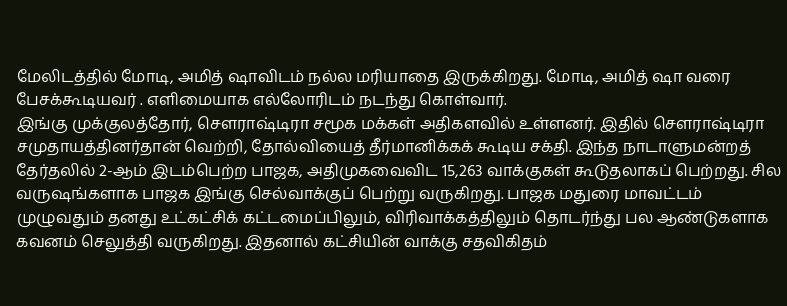மேலிடத்தில் மோடி, அமித் ஷாவிடம் நல்ல மரியாதை இருக்கிறது. மோடி, அமித் ஷா வரை பேசக்கூடியவர் . எளிமையாக எல்லோரிடம் நடந்து கொள்வார்.
இங்கு முக்குலத்தோர், செளராஷ்டிரா சமூக மக்கள் அதிகளவில் உள்ளனர். இதில் செளராஷ்டிரா சமுதாயத்தினர்தான் வெற்றி, தோல்வியைத் தீர்மானிக்கக் கூடிய சக்தி. இந்த நாடாளுமன்றத் தேர்தலில் 2-ஆம் இடம்பெற்ற பாஜக, அதிமுகவைவிட 15,263 வாக்குகள் கூடுதலாகப் பெற்றது. சில வருஷங்களாக பாஜக இங்கு செல்வாக்குப் பெற்று வருகிறது. பாஜக மதுரை மாவட்டம் முழுவதும் தனது உட்கட்சிக் கட்டமைப்பிலும், விரிவாக்கத்திலும் தொடர்ந்து பல ஆண்டுகளாக கவனம் செலுத்தி வருகிறது. இதனால் கட்சியின் வாக்கு சதவிகிதம்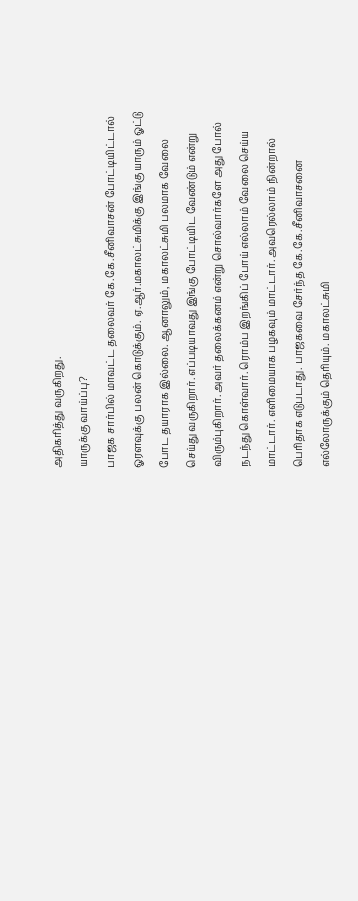அதிகரித்து வருகிறது.
யாருக்கு வாய்ப்பு?
பாஜக சார்பில் மாவட்ட தலைவர் கே.கே.சீனிவாசன் போட்டியிட்டால் ஓரளவுக்கு பலன் கொடுக்கும். ஏ.ஆர்.மகாலட்சுமிக்கு இங்கு யாரும் ஓட்டு போட தயாராக இல்லை. ஆனாலும், மகாலட்சுமி பலமாக வேலை செய்து வருகிறார். எப்படியாவது இங்கு போட்டியிட வேண்டும் என்று விரும்புகிறார். அவர் தலைக்கனம் என்று சொல்வார்களே அது போல் நடந்து கொள்வார். ரொம்ப இறங்கிப் போய் எல்லாம் வேலை செய்ய மாட்டார். எளிமையாக பழகவும் மாட்டார். அவரெல்லாம் நின்றால் பெரிதாக எடுபடாது. பாஜகவை சேர்ந்த கே.கே.சீனிவாசனை எல்லோருக்கும் தெரியும். மகாலட்சுமி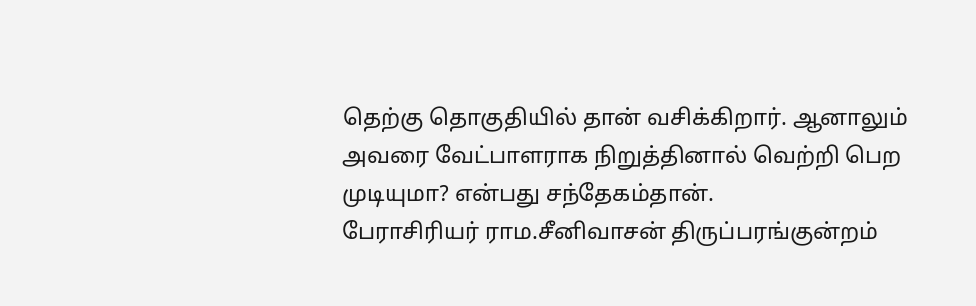தெற்கு தொகுதியில் தான் வசிக்கிறார். ஆனாலும் அவரை வேட்பாளராக நிறுத்தினால் வெற்றி பெற முடியுமா? என்பது சந்தேகம்தான்.
பேராசிரியர் ராம.சீனிவாசன் திருப்பரங்குன்றம்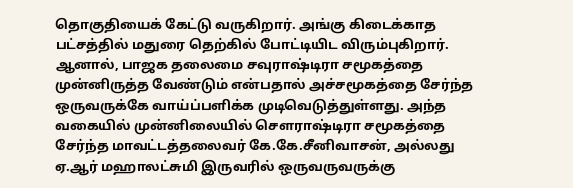தொகுதியைக் கேட்டு வருகிறார். அங்கு கிடைக்காத பட்சத்தில் மதுரை தெற்கில் போட்டியிட விரும்புகிறார். ஆனால், பாஜக தலைமை சவுராஷ்டிரா சமூகத்தை முன்னிருத்த வேண்டும் என்பதால் அச்சமூகத்தை சேர்ந்த ஒருவருக்கே வாய்ப்பளிக்க முடிவெடுத்துள்ளது. அந்த வகையில் முன்னிலையில் சௌராஷ்டிரா சமூகத்தை சேர்ந்த மாவட்டத்தலைவர் கே.கே.சீனிவாசன், அல்லது ஏ.ஆர் மஹாலட்சுமி இருவரில் ஒருவருவருக்கு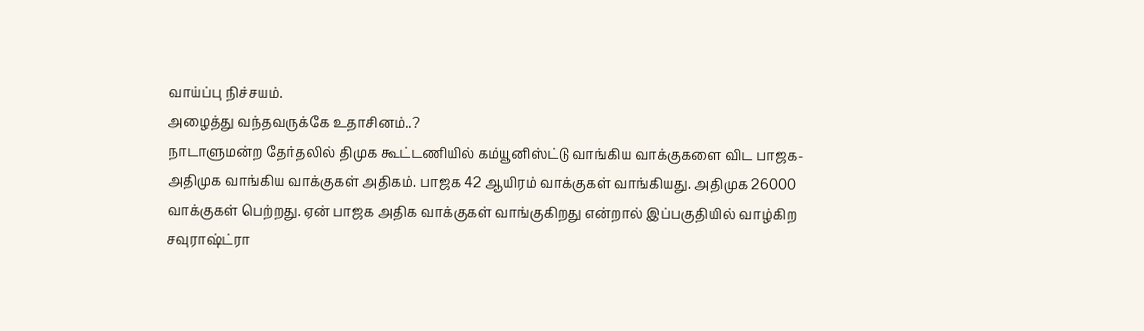வாய்ப்பு நிச்சயம்.
அழைத்து வந்தவருக்கே உதாசினம்..?
நாடாளுமன்ற தேர்தலில் திமுக கூட்டணியில் கம்யூனிஸ்ட்டு வாங்கிய வாக்குகளை விட பாஜக- அதிமுக வாங்கிய வாக்குகள் அதிகம். பாஜக 42 ஆயிரம் வாக்குகள் வாங்கியது. அதிமுக 26000 வாக்குகள் பெற்றது. ஏன் பாஜக அதிக வாக்குகள் வாங்குகிறது என்றால் இப்பகுதியில் வாழ்கிற சவுராஷ்ட்ரா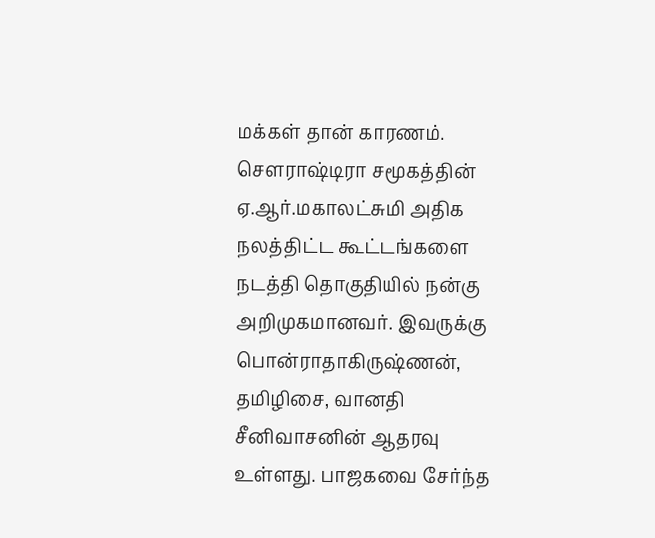மக்கள் தான் காரணம்.
செளராஷ்டிரா சமூகத்தின் ஏ.ஆர்.மகாலட்சுமி அதிக நலத்திட்ட கூட்டங்களை நடத்தி தொகுதியில் நன்கு அறிமுகமானவர். இவருக்கு பொன்ராதாகிருஷ்ணன், தமிழிசை, வானதி சீனிவாசனின் ஆதரவு உள்ளது. பாஜகவை சேர்ந்த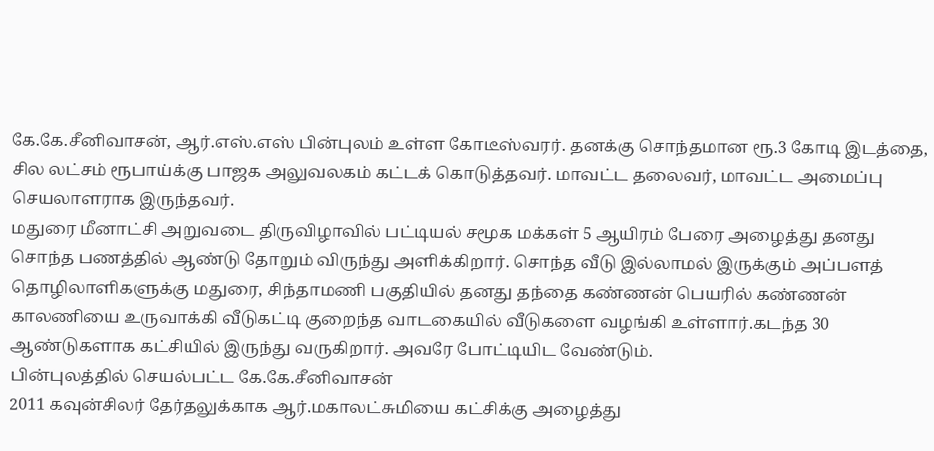கே.கே.சீனிவாசன், ஆர்.எஸ்.எஸ் பின்புலம் உள்ள கோடீஸ்வரர். தனக்கு சொந்தமான ரூ.3 கோடி இடத்தை, சில லட்சம் ரூபாய்க்கு பாஜக அலுவலகம் கட்டக் கொடுத்தவர். மாவட்ட தலைவர், மாவட்ட அமைப்பு செயலாளராக இருந்தவர்.
மதுரை மீனாட்சி அறுவடை திருவிழாவில் பட்டியல் சமூக மக்கள் 5 ஆயிரம் பேரை அழைத்து தனது சொந்த பணத்தில் ஆண்டு தோறும் விருந்து அளிக்கிறார். சொந்த வீடு இல்லாமல் இருக்கும் அப்பளத் தொழிலாளிகளுக்கு மதுரை, சிந்தாமணி பகுதியில் தனது தந்தை கண்ணன் பெயரில் கண்ணன் காலணியை உருவாக்கி வீடுகட்டி குறைந்த வாடகையில் வீடுகளை வழங்கி உள்ளார்.கடந்த 30 ஆண்டுகளாக கட்சியில் இருந்து வருகிறார். அவரே போட்டியிட வேண்டும்.
பின்புலத்தில் செயல்பட்ட கே.கே.சீனிவாசன்
2011 கவுன்சிலர் தேர்தலுக்காக ஆர்.மகாலட்சுமியை கட்சிக்கு அழைத்து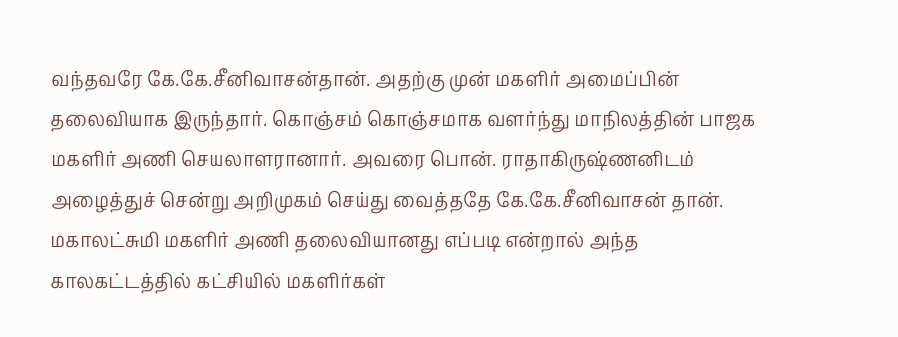வந்தவரே கே.கே.சீனிவாசன்தான். அதற்கு முன் மகளிர் அமைப்பின் தலைவியாக இருந்தார். கொஞ்சம் கொஞ்சமாக வளர்ந்து மாநிலத்தின் பாஜக மகளிர் அணி செயலாளரானார். அவரை பொன். ராதாகிருஷ்ணனிடம் அழைத்துச் சென்று அறிமுகம் செய்து வைத்ததே கே.கே.சீனிவாசன் தான். மகாலட்சுமி மகளிர் அணி தலைவியானது எப்படி என்றால் அந்த காலகட்டத்தில் கட்சியில் மகளிர்கள்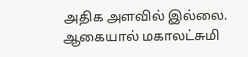அதிக அளவில் இல்லை. ஆகையால் மகாலட்சுமி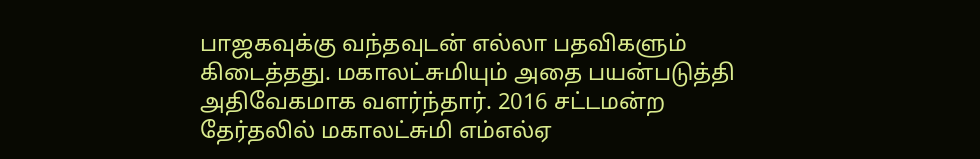பாஜகவுக்கு வந்தவுடன் எல்லா பதவிகளும் கிடைத்தது. மகாலட்சுமியும் அதை பயன்படுத்தி அதிவேகமாக வளர்ந்தார். 2016 சட்டமன்ற தேர்தலில் மகாலட்சுமி எம்எல்ஏ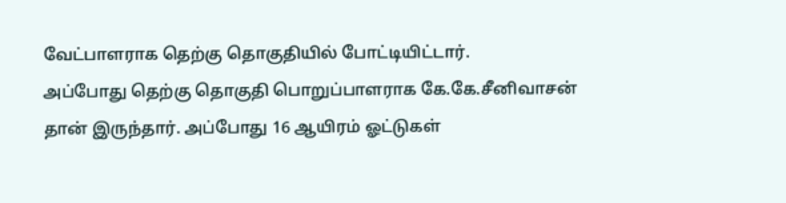வேட்பாளராக தெற்கு தொகுதியில் போட்டியிட்டார்.
அப்போது தெற்கு தொகுதி பொறுப்பாளராக கே.கே.சீனிவாசன் தான் இருந்தார். அப்போது 16 ஆயிரம் ஓட்டுகள்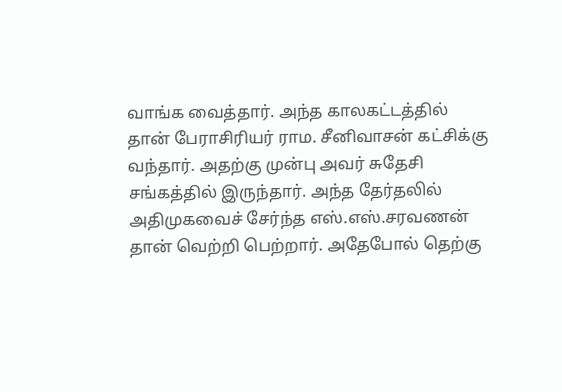வாங்க வைத்தார். அந்த காலகட்டத்தில் தான் பேராசிரியர் ராம. சீனிவாசன் கட்சிக்கு வந்தார். அதற்கு முன்பு அவர் சுதேசி சங்கத்தில் இருந்தார். அந்த தேர்தலில் அதிமுகவைச் சேர்ந்த எஸ்.எஸ்.சரவணன் தான் வெற்றி பெற்றார். அதேபோல் தெற்கு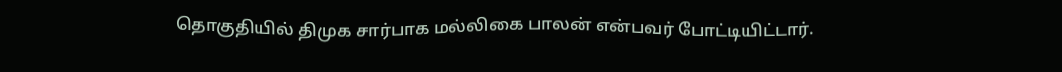தொகுதியில் திமுக சார்பாக மல்லிகை பாலன் என்பவர் போட்டியிட்டார்.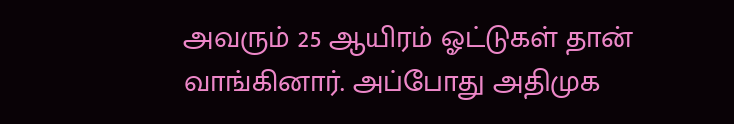அவரும் 25 ஆயிரம் ஓட்டுகள் தான் வாங்கினார். அப்போது அதிமுக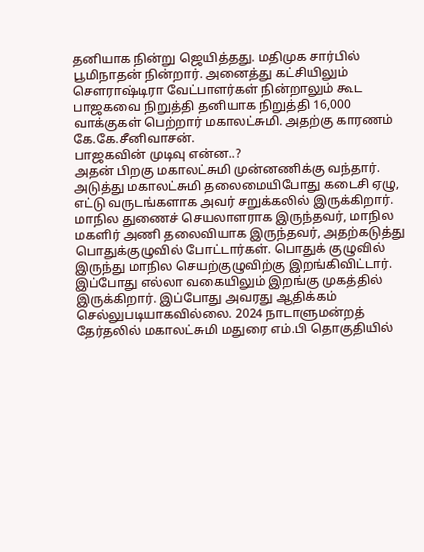தனியாக நின்று ஜெயித்தது. மதிமுக சார்பில் பூமிநாதன் நின்றார். அனைத்து கட்சியிலும் சௌராஷ்டிரா வேட்பாளர்கள் நின்றாலும் கூட பாஜகவை நிறுத்தி தனியாக நிறுத்தி 16,000 வாக்குகள் பெற்றார் மகாலட்சுமி. அதற்கு காரணம் கே.கே.சீனிவாசன்.
பாஜகவின் முடிவு என்ன..?
அதன் பிறகு மகாலட்சுமி முன்னணிக்கு வந்தார். அடுத்து மகாலட்சுமி தலைமையிபோது கடைசி ஏழு, எட்டு வருடங்களாக அவர் சறுக்கலில் இருக்கிறார். மாநில துணைச் செயலாளராக இருந்தவர், மாநில மகளிர் அணி தலைவியாக இருந்தவர், அதற்கடுத்து பொதுக்குழுவில் போட்டார்கள். பொதுக் குழுவில் இருந்து மாநில செயற்குழுவிற்கு இறங்கிவிட்டார். இப்போது எல்லா வகையிலும் இறங்கு முகத்தில் இருக்கிறார். இப்போது அவரது ஆதிக்கம் செல்லுபடியாகவில்லை. 2024 நாடாளுமன்றத் தேர்தலில் மகாலட்சுமி மதுரை எம்.பி தொகுதியில்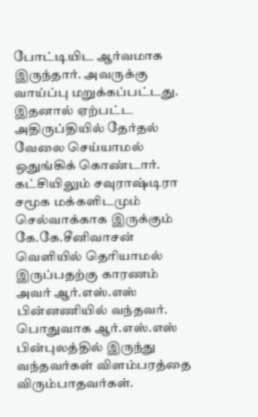போட்டியிட ஆர்வமாக இருந்தார். அவருக்கு வாய்ப்பு மறுக்கப்பட்டது. இதனால் ஏற்பட்ட அதிருப்தியில் தேர்தல் வேலை செய்யாமல் ஒதுங்கிக் கொண்டார்.
கட்சியிலும் சவுராஷ்டிரா சமூக மக்களிடமும் செல்வாக்காக இருக்கும் கே.கே.சீனிவாசன் வெளியில் தெரியாமல் இருப்பதற்கு காரணம் அவர் ஆர்.எஸ்.எஸ் பின்னணியில் வந்தவர். பொதுவாக ஆர்.எஸ்.எஸ் பின்புலத்தில் இருந்து வந்தவர்கள் விளம்பரத்தை விரும்பாதவர்கள்.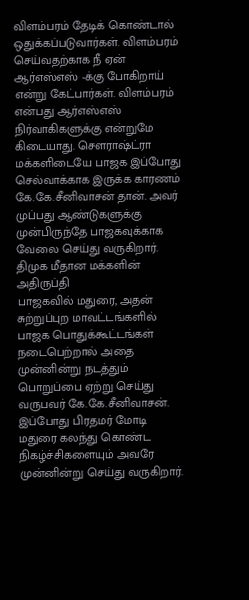விளம்பரம் தேடிக் கொண்டால் ஒதுக்கப்படுவார்கள். விளம்பரம் செய்வதற்காக நீ ஏன் ஆர்எஸ்எஸ் -க்கு போகிறாய் என்று கேட்பார்கள். விளம்பரம் என்பது ஆர்எஸ்எஸ் நிர்வாகிகளுக்கு என்றுமே கிடையாது. சௌராஷ்ட்ரா மக்களிடையே பாஜக இப்போது செல்வாக்காக இருக்க காரணம் கே.கே.சீனிவாசன் தான். அவர் முப்பது ஆண்டுகளுக்கு முன்பிருந்தே பாஜகவுக்காக வேலை செய்து வருகிறார்.
திமுக மீதான மக்களின் அதிருப்தி
பாஜகவில் மதுரை, அதன் சுற்றுப்புற மாவட்டங்களில் பாஜக பொதுக்கூட்டங்கள் நடைபெற்றால் அதை முன்னின்று நடத்தும் பொறுப்பை ஏற்று செய்து வருபவர் கே.கே.சீனிவாசன். இப்போது பிரதமர் மோடி மதுரை கலந்து கொண்ட நிகழ்ச்சிகளையும் அவரே முன்னின்று செய்து வருகிறார்.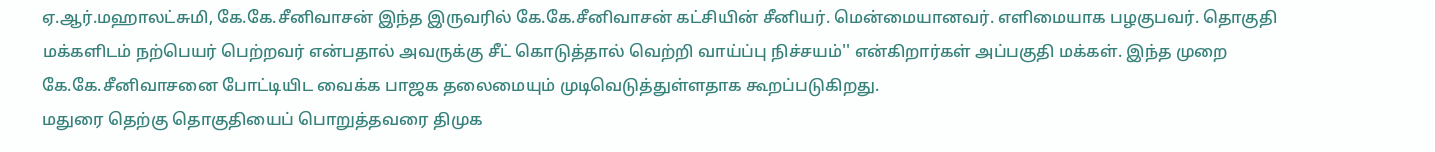ஏ.ஆர்.மஹாலட்சுமி, கே.கே.சீனிவாசன் இந்த இருவரில் கே.கே.சீனிவாசன் கட்சியின் சீனியர். மென்மையானவர். எளிமையாக பழகுபவர். தொகுதி மக்களிடம் நற்பெயர் பெற்றவர் என்பதால் அவருக்கு சீட் கொடுத்தால் வெற்றி வாய்ப்பு நிச்சயம்'' என்கிறார்கள் அப்பகுதி மக்கள். இந்த முறை கே.கே.சீனிவாசனை போட்டியிட வைக்க பாஜக தலைமையும் முடிவெடுத்துள்ளதாக கூறப்படுகிறது.
மதுரை தெற்கு தொகுதியைப் பொறுத்தவரை திமுக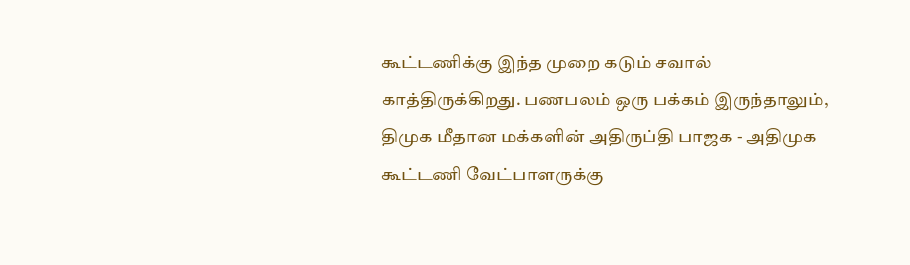கூட்டணிக்கு இந்த முறை கடும் சவால் காத்திருக்கிறது. பணபலம் ஒரு பக்கம் இருந்தாலும், திமுக மீதான மக்களின் அதிருப்தி பாஜக - அதிமுக கூட்டணி வேட்பாளருக்கு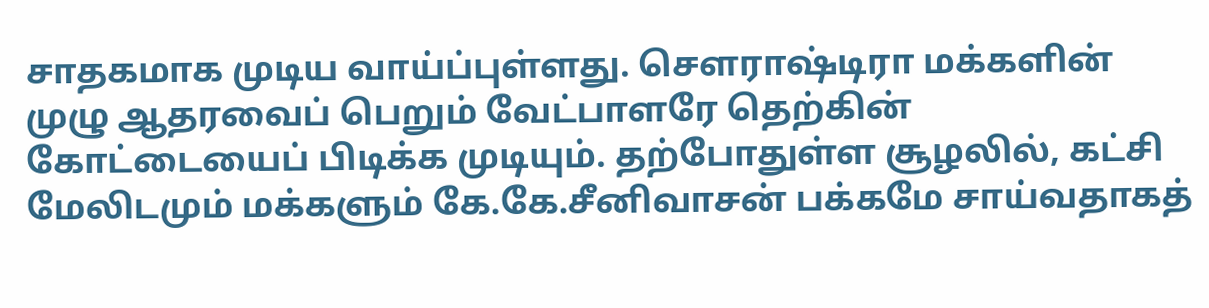சாதகமாக முடிய வாய்ப்புள்ளது. சௌராஷ்டிரா மக்களின் முழு ஆதரவைப் பெறும் வேட்பாளரே தெற்கின் கோட்டையைப் பிடிக்க முடியும். தற்போதுள்ள சூழலில், கட்சி மேலிடமும் மக்களும் கே.கே.சீனிவாசன் பக்கமே சாய்வதாகத்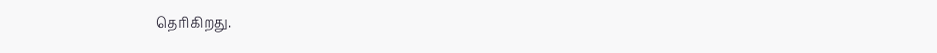தெரிகிறது.